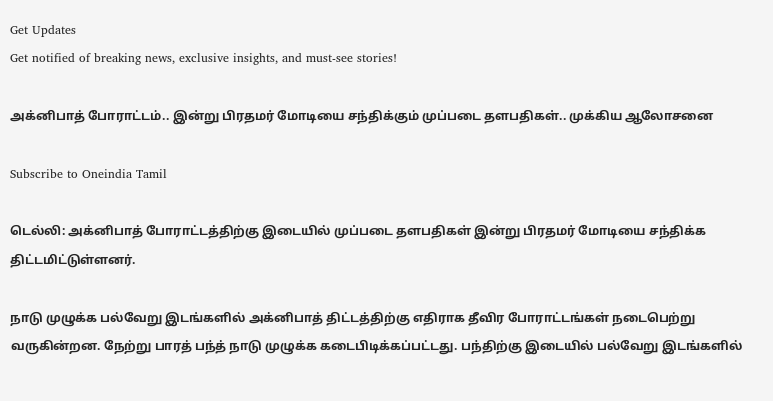Get Updates
Get notified of breaking news, exclusive insights, and must-see stories!

அக்னிபாத் போராட்டம்.. இன்று பிரதமர் மோடியை சந்திக்கும் முப்படை தளபதிகள்.. முக்கிய ஆலோசனை

Subscribe to Oneindia Tamil

டெல்லி: அக்னிபாத் போராட்டத்திற்கு இடையில் முப்படை தளபதிகள் இன்று பிரதமர் மோடியை சந்திக்க திட்டமிட்டுள்ளனர்.

நாடு முழுக்க பல்வேறு இடங்களில் அக்னிபாத் திட்டத்திற்கு எதிராக தீவிர போராட்டங்கள் நடைபெற்று வருகின்றன. நேற்று பாரத் பந்த் நாடு முழுக்க கடைபிடிக்கப்பட்டது. பந்திற்கு இடையில் பல்வேறு இடங்களில்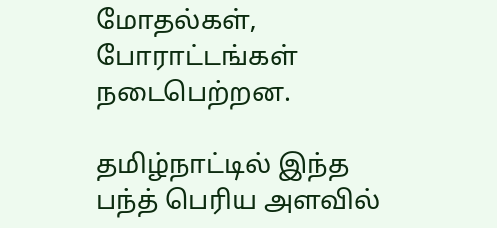மோதல்கள், போராட்டங்கள் நடைபெற்றன.

தமிழ்நாட்டில் இந்த பந்த் பெரிய அளவில்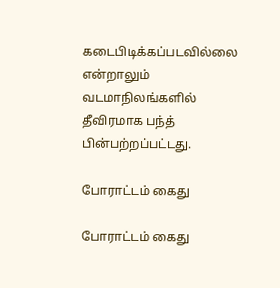கடைபிடிக்கப்படவில்லை என்றாலும் வடமாநிலங்களில் தீவிரமாக பந்த் பின்பற்றப்பட்டது.

போராட்டம் கைது

போராட்டம் கைது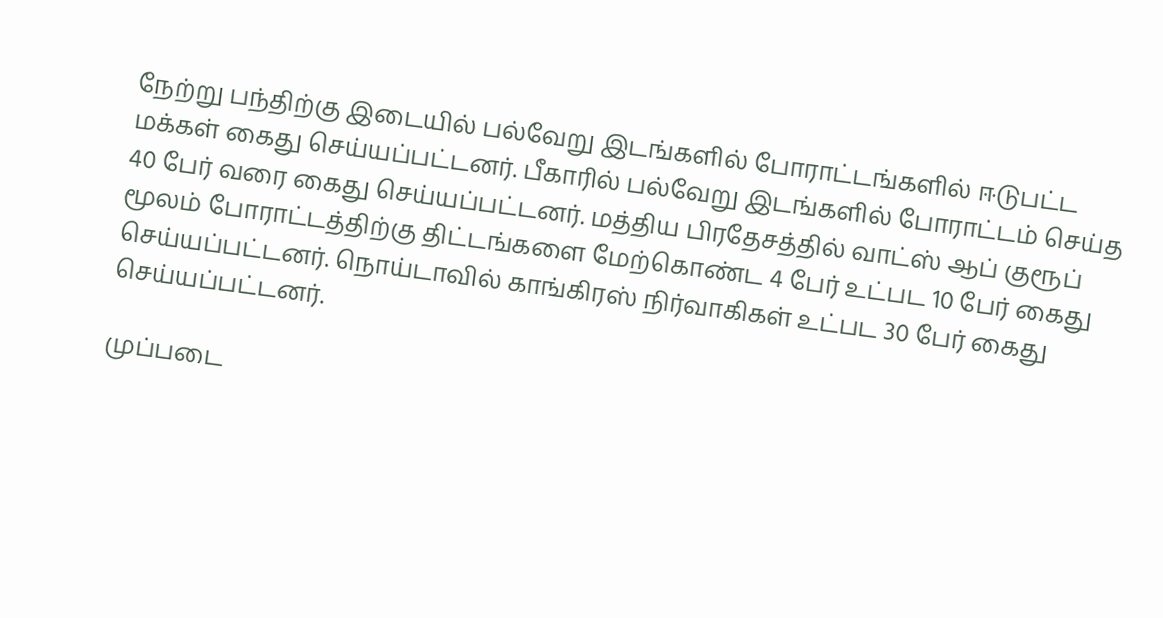நேற்று பந்திற்கு இடையில் பல்வேறு இடங்களில் போராட்டங்களில் ஈடுபட்ட மக்கள் கைது செய்யப்பட்டனர். பீகாரில் பல்வேறு இடங்களில் போராட்டம் செய்த 40 பேர் வரை கைது செய்யப்பட்டனர். மத்திய பிரதேசத்தில் வாட்ஸ் ஆப் குரூப் மூலம் போராட்டத்திற்கு திட்டங்களை மேற்கொண்ட 4 பேர் உட்பட 10 பேர் கைது செய்யப்பட்டனர். நொய்டாவில் காங்கிரஸ் நிர்வாகிகள் உட்பட 30 பேர் கைது செய்யப்பட்டனர்.

முப்படை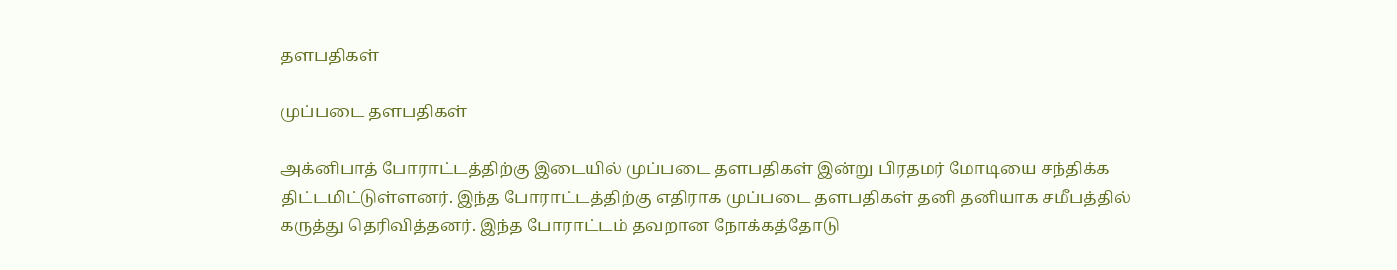தளபதிகள்

முப்படை தளபதிகள்

அக்னிபாத் போராட்டத்திற்கு இடையில் முப்படை தளபதிகள் இன்று பிரதமர் மோடியை சந்திக்க திட்டமிட்டுள்ளனர். இந்த போராட்டத்திற்கு எதிராக முப்படை தளபதிகள் தனி தனியாக சமீபத்தில் கருத்து தெரிவித்தனர். இந்த போராட்டம் தவறான நோக்கத்தோடு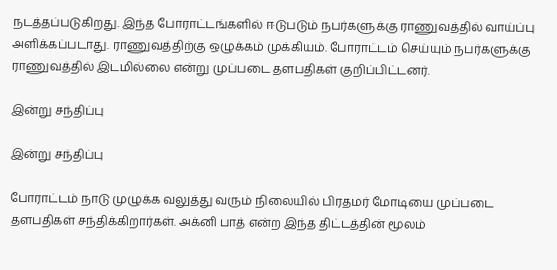நடத்தப்படுகிறது. இந்த போராட்டங்களில் ஈடுபடும் நபர்களுக்கு ராணுவத்தில் வாய்ப்பு அளிக்கப்படாது. ராணுவத்திற்கு ஒழுக்கம் முக்கியம். போராட்டம் செய்யும் நபர்களுக்கு ராணுவத்தில் இடமில்லை என்று முப்படை தளபதிகள் குறிப்பிட்டனர்.

இன்று சந்திப்பு

இன்று சந்திப்பு

போராட்டம் நாடு முழுக்க வலுத்து வரும் நிலையில் பிரதமர் மோடியை முப்படை தளபதிகள் சந்திக்கிறார்கள். அக்னி பாத் என்ற இந்த திட்டத்தின் மூலம்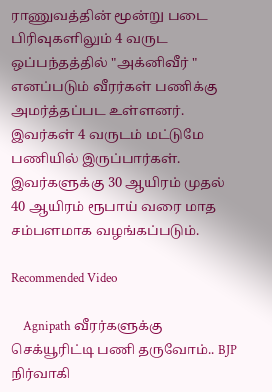ராணுவத்தின் மூன்று படை பிரிவுகளிலும் 4 வருட ஒப்பந்தத்தில் "அக்னிவீர் " எனப்படும் வீரர்கள் பணிக்கு அமர்த்தப்பட உள்ளனர். இவர்கள் 4 வருடம் மட்டுமே பணியில் இருப்பார்கள். இவர்களுக்கு 30 ஆயிரம் முதல் 40 ஆயிரம் ரூபாய் வரை மாத சம்பளமாக வழங்கப்படும்.

Recommended Video

    Agnipath வீரர்களுக்கு செக்யூரிட்டி பணி தருவோம்.. BJP நிர்வாகி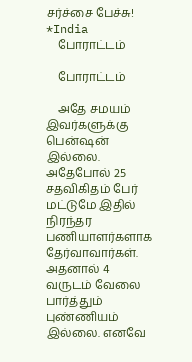சர்ச்சை பேச்சு! *India
    போராட்டம்

    போராட்டம்

    அதே சமயம் இவர்களுக்கு பென்ஷன் இல்லை. அதேபோல் 25 சதவிகிதம் பேர் மட்டுமே இதில் நிரந்தர பணியாளர்களாக தேர்வாவார்கள். அதனால் 4 வருடம் வேலை பார்த்தும் புண்ணியம் இல்லை. எனவே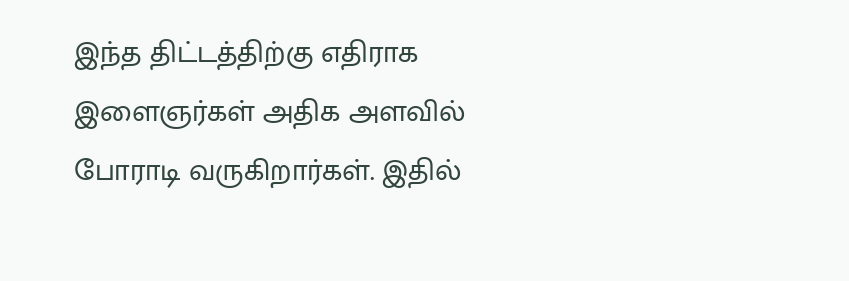இந்த திட்டத்திற்கு எதிராக இளைஞர்கள் அதிக அளவில் போராடி வருகிறார்கள். இதில்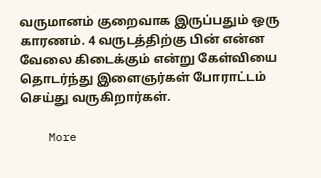வருமானம் குறைவாக இருப்பதும் ஒரு காரணம். 4 வருடத்திற்கு பின் என்ன வேலை கிடைக்கும் என்று கேள்வியை தொடர்ந்து இளைஞர்கள் போராட்டம் செய்து வருகிறார்கள்.

    More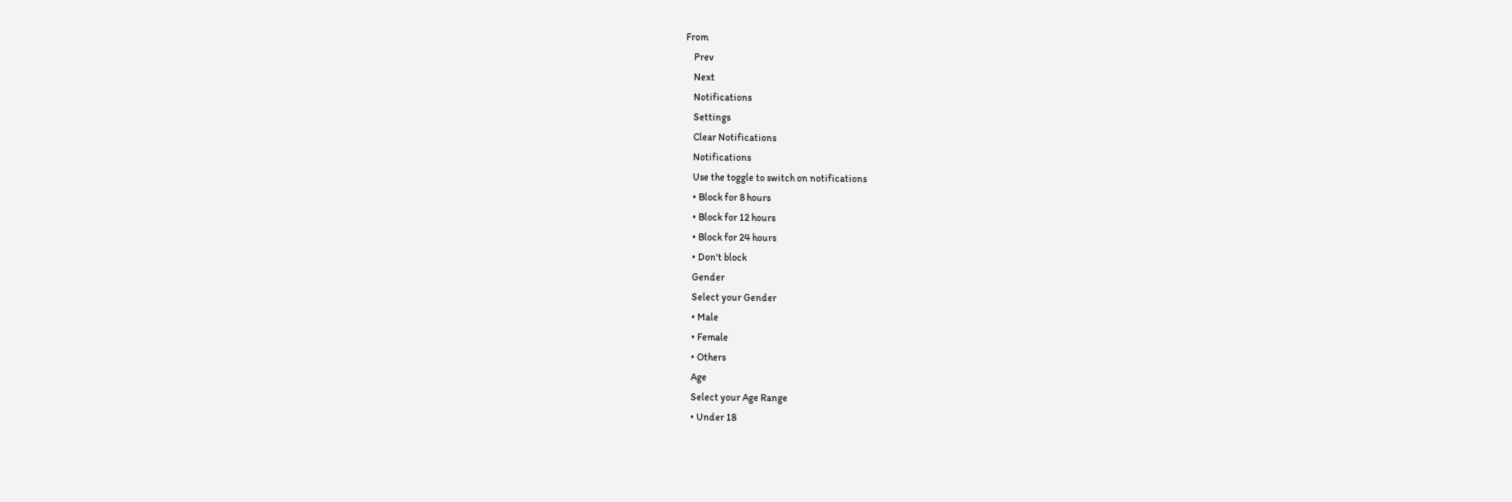From
    Prev
    Next
    Notifications
    Settings
    Clear Notifications
    Notifications
    Use the toggle to switch on notifications
    • Block for 8 hours
    • Block for 12 hours
    • Block for 24 hours
    • Don't block
    Gender
    Select your Gender
    • Male
    • Female
    • Others
    Age
    Select your Age Range
    • Under 18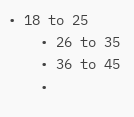• 18 to 25
    • 26 to 35
    • 36 to 45
    •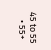45 to 55
    • 55+